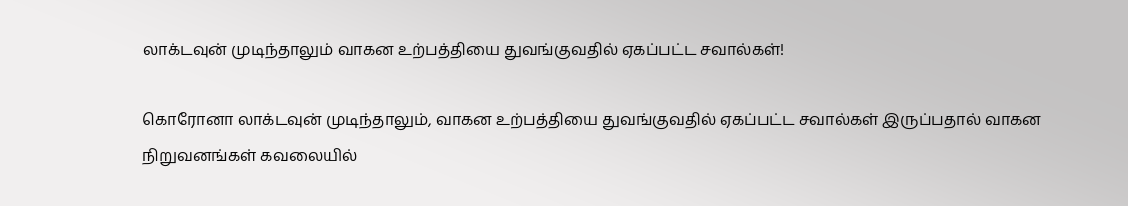லாக்டவுன் முடிந்தாலும் வாகன உற்பத்தியை துவங்குவதில் ஏகப்பட்ட சவால்கள்!

கொரோனா லாக்டவுன் முடிந்தாலும், வாகன உற்பத்தியை துவங்குவதில் ஏகப்பட்ட சவால்கள் இருப்பதால் வாகன நிறுவனங்கள் கவலையில்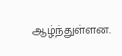ஆழ்ந்துள்ளன.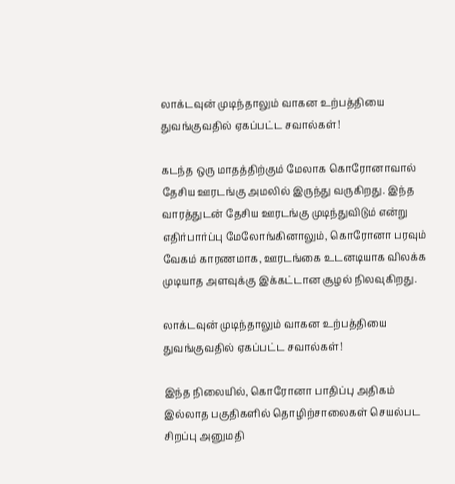லாக்டவுன் முடிந்தாலும் வாகன உற்பத்தியை துவங்குவதில் ஏகப்பட்ட சவால்கள்!

கடந்த ஒரு மாதத்திற்கும் மேலாக கொரோனாவால் தேசிய ஊரடங்கு அமலில் இருந்து வருகிறது. இந்த வாரத்துடன் தேசிய ஊரடங்கு முடிந்துவிடும் என்று எதிர்பார்ப்பு மேலோங்கினாலும், கொரோனா பரவும் வேகம் காரணமாக, ஊரடங்கை உடனடியாக விலக்க முடியாத அளவுக்கு இக்கட்டான சூழல் நிலவுகிறது.

லாக்டவுன் முடிந்தாலும் வாகன உற்பத்தியை துவங்குவதில் ஏகப்பட்ட சவால்கள்!

இந்த நிலையில், கொரோனா பாதிப்பு அதிகம் இல்லாத பகுதிகளில் தொழிற்சாலைகள் செயல்பட சிறப்பு அனுமதி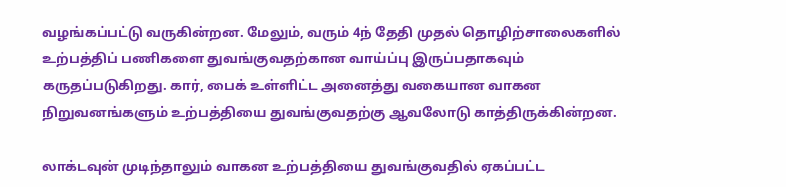வழங்கப்பட்டு வருகின்றன. மேலும், வரும் 4ந் தேதி முதல் தொழிற்சாலைகளில் உற்பத்திப் பணிகளை துவங்குவதற்கான வாய்ப்பு இருப்பதாகவும் கருதப்படுகிறது. கார், பைக் உள்ளிட்ட அனைத்து வகையான வாகன நிறுவனங்களும் உற்பத்தியை துவங்குவதற்கு ஆவலோடு காத்திருக்கின்றன.

லாக்டவுன் முடிந்தாலும் வாகன உற்பத்தியை துவங்குவதில் ஏகப்பட்ட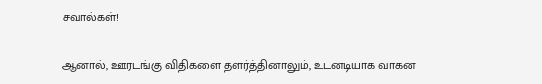சவால்கள்!

ஆனால், ஊரடங்கு விதிகளை தளர்த்தினாலும், உடனடியாக வாகன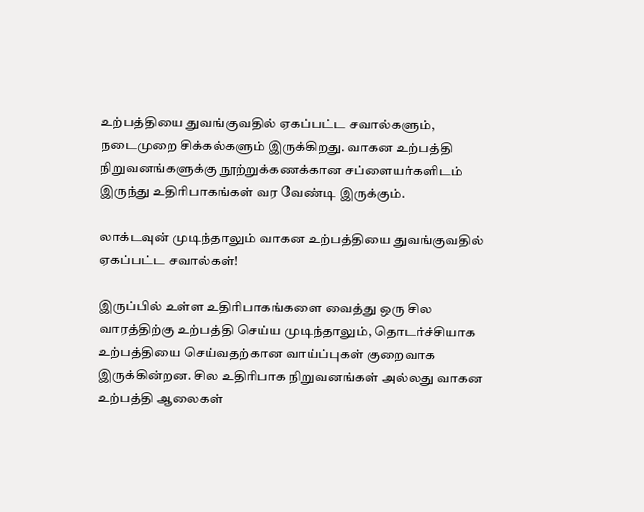உற்பத்தியை துவங்குவதில் ஏகப்பட்ட சவால்களும், நடைமுறை சிக்கல்களும் இருக்கிறது. வாகன உற்பத்தி நிறுவனங்களுக்கு நூற்றுக்கணக்கான சப்ளையர்களிடம் இருந்து உதிரிபாகங்கள் வர வேண்டி இருக்கும்.

லாக்டவுன் முடிந்தாலும் வாகன உற்பத்தியை துவங்குவதில் ஏகப்பட்ட சவால்கள்!

இருப்பில் உள்ள உதிரிபாகங்களை வைத்து ஒரு சில வாரத்திற்கு உற்பத்தி செய்ய முடிந்தாலும், தொடர்ச்சியாக உற்பத்தியை செய்வதற்கான வாய்ப்புகள் குறைவாக இருக்கின்றன. சில உதிரிபாக நிறுவனங்கள் அல்லது வாகன உற்பத்தி ஆலைகள்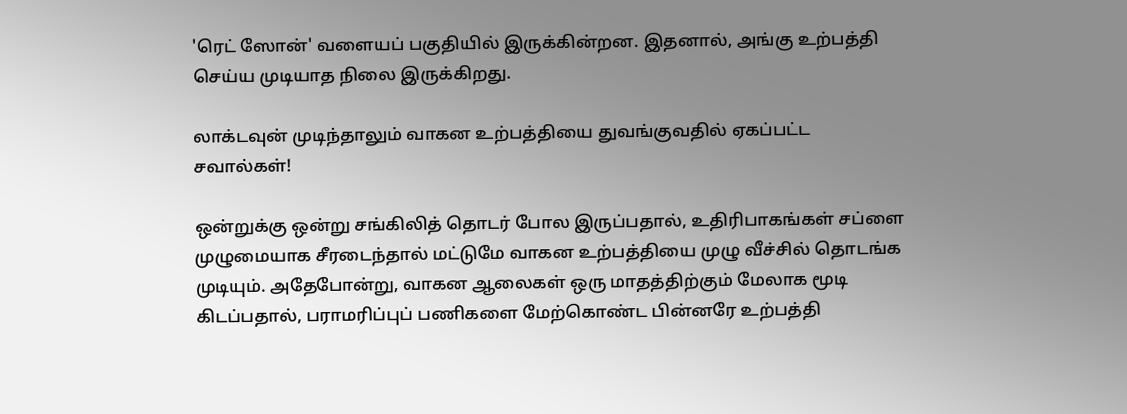'ரெட் ஸோன்' வளையப் பகுதியில் இருக்கின்றன. இதனால், அங்கு உற்பத்தி செய்ய முடியாத நிலை இருக்கிறது.

லாக்டவுன் முடிந்தாலும் வாகன உற்பத்தியை துவங்குவதில் ஏகப்பட்ட சவால்கள்!

ஒன்றுக்கு ஒன்று சங்கிலித் தொடர் போல இருப்பதால், உதிரிபாகங்கள் சப்ளை முழுமையாக சீரடைந்தால் மட்டுமே வாகன உற்பத்தியை முழு வீச்சில் தொடங்க முடியும். அதேபோன்று, வாகன ஆலைகள் ஒரு மாதத்திற்கும் மேலாக மூடி கிடப்பதால், பராமரிப்புப் பணிகளை மேற்கொண்ட பின்னரே உற்பத்தி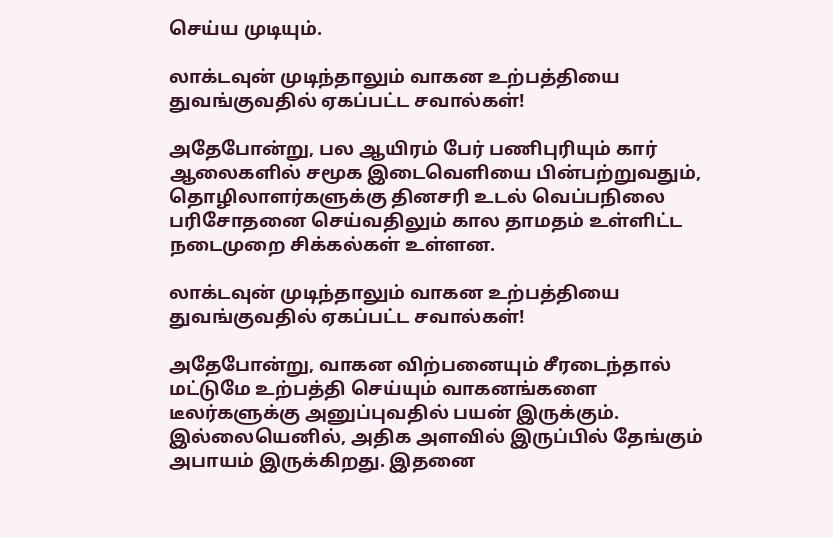செய்ய முடியும்.

லாக்டவுன் முடிந்தாலும் வாகன உற்பத்தியை துவங்குவதில் ஏகப்பட்ட சவால்கள்!

அதேபோன்று, பல ஆயிரம் பேர் பணிபுரியும் கார் ஆலைகளில் சமூக இடைவெளியை பின்பற்றுவதும், தொழிலாளர்களுக்கு தினசரி உடல் வெப்பநிலை பரிசோதனை செய்வதிலும் கால தாமதம் உள்ளிட்ட நடைமுறை சிக்கல்கள் உள்ளன.

லாக்டவுன் முடிந்தாலும் வாகன உற்பத்தியை துவங்குவதில் ஏகப்பட்ட சவால்கள்!

அதேபோன்று, வாகன விற்பனையும் சீரடைந்தால் மட்டுமே உற்பத்தி செய்யும் வாகனங்களை டீலர்களுக்கு அனுப்புவதில் பயன் இருக்கும். இல்லையெனில், அதிக அளவில் இருப்பில் தேங்கும் அபாயம் இருக்கிறது. இதனை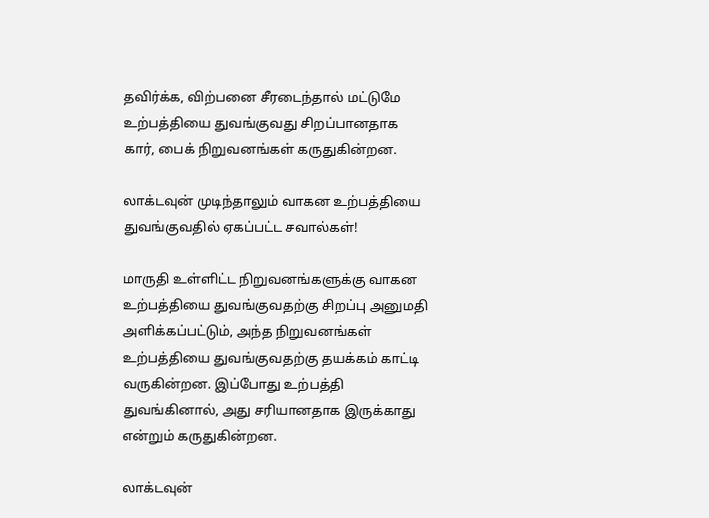தவிர்க்க, விற்பனை சீரடைந்தால் மட்டுமே உற்பத்தியை துவங்குவது சிறப்பானதாக கார், பைக் நிறுவனங்கள் கருதுகின்றன.

லாக்டவுன் முடிந்தாலும் வாகன உற்பத்தியை துவங்குவதில் ஏகப்பட்ட சவால்கள்!

மாருதி உள்ளிட்ட நிறுவனங்களுக்கு வாகன உற்பத்தியை துவங்குவதற்கு சிறப்பு அனுமதி அளிக்கப்பட்டும், அந்த நிறுவனங்கள் உற்பத்தியை துவங்குவதற்கு தயக்கம் காட்டி வருகின்றன. இப்போது உற்பத்தி துவங்கினால், அது சரியானதாக இருக்காது என்றும் கருதுகின்றன.

லாக்டவுன்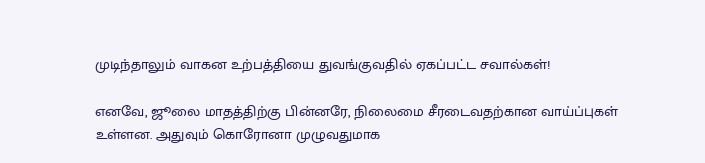முடிந்தாலும் வாகன உற்பத்தியை துவங்குவதில் ஏகப்பட்ட சவால்கள்!

எனவே, ஜூலை மாதத்திற்கு பின்னரே, நிலைமை சீரடைவதற்கான வாய்ப்புகள் உள்ளன. அதுவும் கொரோனா முழுவதுமாக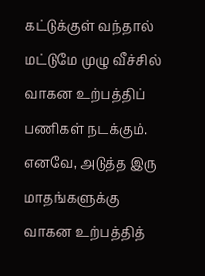கட்டுக்குள் வந்தால் மட்டுமே முழு வீச்சில் வாகன உற்பத்திப் பணிகள் நடக்கும். எனவே, அடுத்த இரு மாதங்களுக்கு வாகன உற்பத்தித்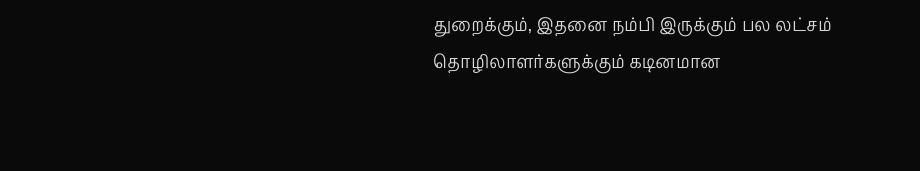துறைக்கும், இதனை நம்பி இருக்கும் பல லட்சம் தொழிலாளர்களுக்கும் கடினமான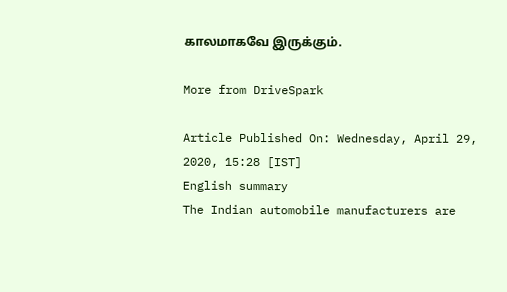காலமாகவே இருக்கும்.

More from DriveSpark

Article Published On: Wednesday, April 29, 2020, 15:28 [IST]
English summary
The Indian automobile manufacturers are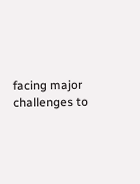facing major challenges to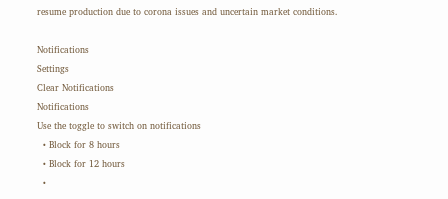resume production due to corona issues and uncertain market conditions.

Notifications
Settings
Clear Notifications
Notifications
Use the toggle to switch on notifications
  • Block for 8 hours
  • Block for 12 hours
  •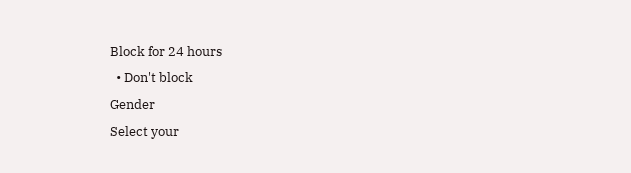Block for 24 hours
  • Don't block
Gender
Select your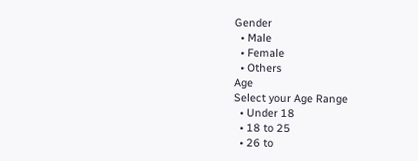Gender
  • Male
  • Female
  • Others
Age
Select your Age Range
  • Under 18
  • 18 to 25
  • 26 to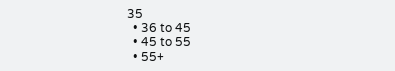35
  • 36 to 45
  • 45 to 55
  • 55+